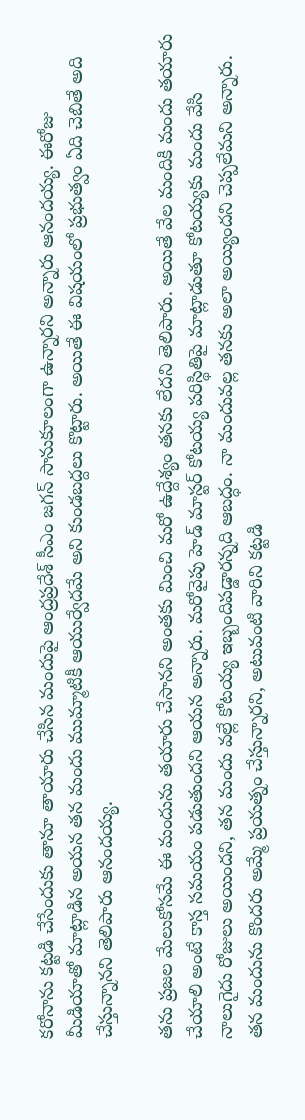కరోనాను కట్టడి చేసేందుకు తానూ తాయారు చేసిన మందుపై ఆంద్రప్రదేశ్ సీఎం జగన్ సానుకూలంగా ఉన్నారని అన్నారు ఆనందయ్య. ఈరోజు మీడియాతో మాట్లాడిన అయన తన మందు ముమ్మాటికీ ఆయుర్వేదమే అని కుండబద్దలు కొట్టారు. అయితే ఈ విషయంలో ప్రభుత్వం ఏది చెబితే అది చేస్తున్నానని తెలిపారు ఆనందయ్య.

తను ప్రజల మేలుకోసమే ఈ మందును తయారు చేసానని అంతకు మించి మరో ఉద్దేశ్యం తనకు లేదని తెలిపారు. అయితే వేల మందికి మందు తయారు చేయాలి అంటే కాస్త సమయం పడుతుందని ఆయన అన్నారు. మరోవైపు హెడ్ మాస్టర్ కోటయ్య పరిస్థితిపై మాట్లాడుతూ కోటయ్యకు మందు వేసి నాలుగైదు రోజులు అయిందని, తన మందు వల్లే కోటయ్య ఇబ్బందిపడ్డారన్నది ఆబద్ధం. నా మందువల్ల తనకు అలా అయ్యిందని చెప్పలేమని అన్నారు. తన మందును కొందరు అమ్మే ప్రయత్నం చేస్తున్నారని, అటువంటి వారిని కట్టడి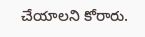చేయాలని కోరారు.